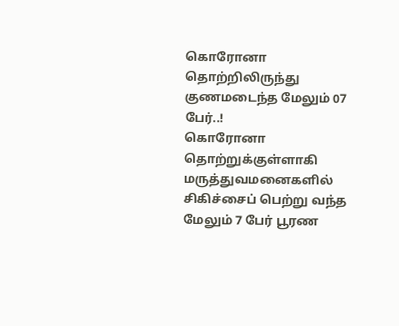கொரோனா தொற்றிலிருந்து குணமடைந்த மேலும் 07 பேர்..!
கொரோனா தொற்றுக்குள்ளாகி மருத்துவமனைகளில் சிகிச்சைப் பெற்று வந்த மேலும் 7 பேர் பூரண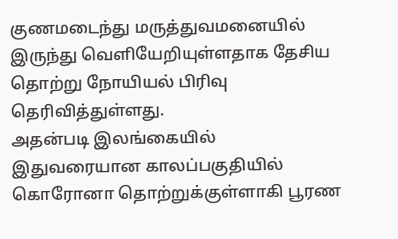குணமடைந்து மருத்துவமனையில் இருந்து வெளியேறியுள்ளதாக தேசிய தொற்று நோயியல் பிரிவு தெரிவித்துள்ளது.
அதன்படி இலங்கையில் இதுவரையான காலப்பகுதியில் கொரோனா தொற்றுக்குள்ளாகி பூரண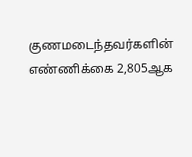குணமடைந்தவர்களின் எண்ணிக்கை 2,805ஆக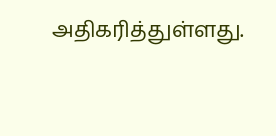அதிகரித்துள்ளது.